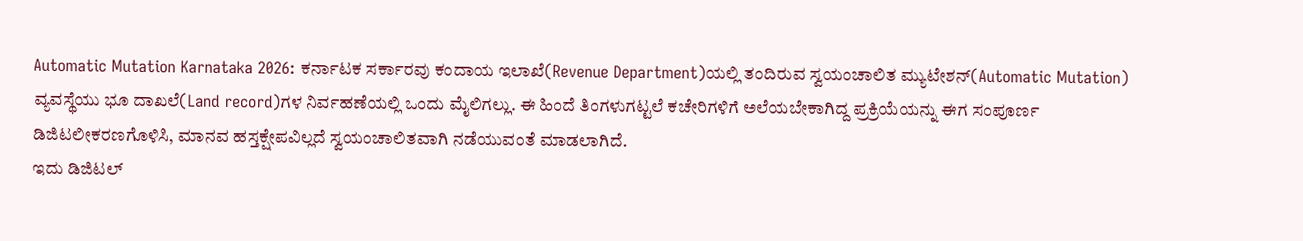Automatic Mutation Karnataka 2026: ಕರ್ನಾಟಕ ಸರ್ಕಾರವು ಕಂದಾಯ ಇಲಾಖೆ(Revenue Department)ಯಲ್ಲಿ ತಂದಿರುವ ಸ್ವಯಂಚಾಲಿತ ಮ್ಯುಟೇಶನ್(Automatic Mutation) ವ್ಯವಸ್ಥೆಯು ಭೂ ದಾಖಲೆ(Land record)ಗಳ ನಿರ್ವಹಣೆಯಲ್ಲಿ ಒಂದು ಮೈಲಿಗಲ್ಲು. ಈ ಹಿಂದೆ ತಿಂಗಳುಗಟ್ಟಲೆ ಕಚೇರಿಗಳಿಗೆ ಅಲೆಯಬೇಕಾಗಿದ್ದ ಪ್ರಕ್ರಿಯೆಯನ್ನು ಈಗ ಸಂಪೂರ್ಣ ಡಿಜಿಟಲೀಕರಣಗೊಳಿಸಿ, ಮಾನವ ಹಸ್ತಕ್ಷೇಪವಿಲ್ಲದೆ ಸ್ವಯಂಚಾಲಿತವಾಗಿ ನಡೆಯುವಂತೆ ಮಾಡಲಾಗಿದೆ.
ಇದು ಡಿಜಿಟಲ್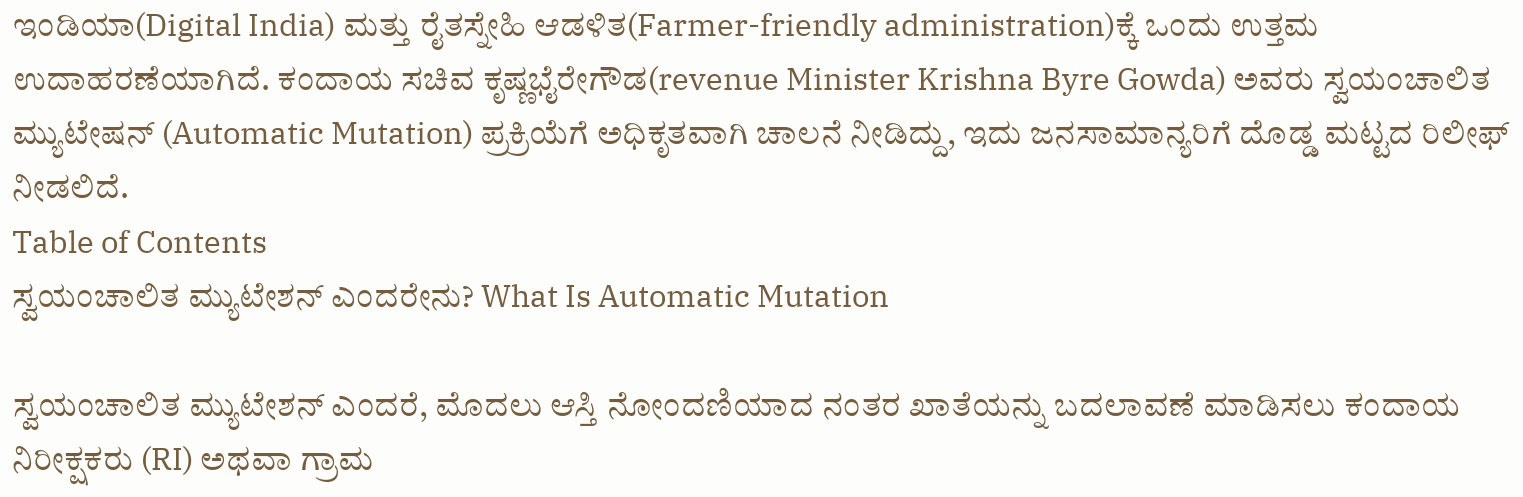ಇಂಡಿಯಾ(Digital India) ಮತ್ತು ರೈತಸ್ನೇಹಿ ಆಡಳಿತ(Farmer-friendly administration)ಕ್ಕೆ ಒಂದು ಉತ್ತಮ ಉದಾಹರಣೆಯಾಗಿದೆ. ಕಂದಾಯ ಸಚಿವ ಕೃಷ್ಣಭೈರೇಗೌಡ(revenue Minister Krishna Byre Gowda) ಅವರು ಸ್ವಯಂಚಾಲಿತ ಮ್ಯುಟೇಷನ್ (Automatic Mutation) ಪ್ರಕ್ರಿಯೆಗೆ ಅಧಿಕೃತವಾಗಿ ಚಾಲನೆ ನೀಡಿದ್ದು, ಇದು ಜನಸಾಮಾನ್ಯರಿಗೆ ದೊಡ್ಡ ಮಟ್ಟದ ರಿಲೀಫ್ ನೀಡಲಿದೆ.
Table of Contents
ಸ್ವಯಂಚಾಲಿತ ಮ್ಯುಟೇಶನ್ ಎಂದರೇನು? What Is Automatic Mutation

ಸ್ವಯಂಚಾಲಿತ ಮ್ಯುಟೇಶನ್ ಎಂದರೆ, ಮೊದಲು ಆಸ್ತಿ ನೋಂದಣಿಯಾದ ನಂತರ ಖಾತೆಯನ್ನು ಬದಲಾವಣೆ ಮಾಡಿಸಲು ಕಂದಾಯ ನಿರೀಕ್ಷಕರು (RI) ಅಥವಾ ಗ್ರಾಮ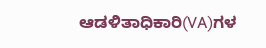ಆಡಳಿತಾಧಿಕಾರಿ(VA)ಗಳ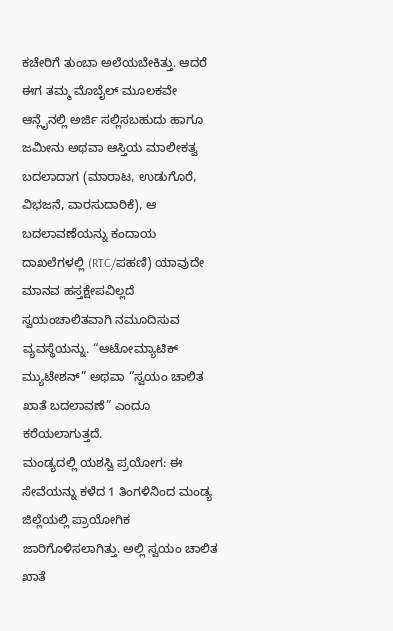ಕಚೇರಿಗೆ ತುಂಬಾ ಅಲೆಯಬೇಕಿತ್ತು. ಆದರೆ ಈಗ ತಮ್ಮ ಮೊಬೈಲ್ ಮೂಲಕವೇ ಆನ್ಲೈನಲ್ಲಿ ಅರ್ಜಿ ಸಲ್ಲಿಸಬಹುದು ಹಾಗೂ ಜಮೀನು ಅಥವಾ ಆಸ್ತಿಯ ಮಾಲೀಕತ್ವ ಬದಲಾದಾಗ (ಮಾರಾಟ, ಉಡುಗೊರೆ, ವಿಭಜನೆ, ವಾರಸುದಾರಿಕೆ), ಆ ಬದಲಾವಣೆಯನ್ನು ಕಂದಾಯ ದಾಖಲೆಗಳಲ್ಲಿ (RTC/ಪಹಣಿ) ಯಾವುದೇ ಮಾನವ ಹಸ್ತಕ್ಷೇಪವಿಲ್ಲದೆ ಸ್ವಯಂಚಾಲಿತವಾಗಿ ನಮೂದಿಸುವ ವ್ಯವಸ್ಥೆಯನ್ನು. “ಆಟೋಮ್ಯಾಟಿಕ್ ಮ್ಯುಟೇಶನ್” ಅಥವಾ “ಸ್ವಯಂ ಚಾಲಿತ ಖಾತೆ ಬದಲಾವಣೆ” ಎಂದೂ ಕರೆಯಲಾಗುತ್ತದೆ.
ಮಂಡ್ಯದಲ್ಲಿ ಯಶಸ್ವಿ ಪ್ರಯೋಗ: ಈ ಸೇವೆಯನ್ನು ಕಳೆದ 1 ತಿಂಗಳಿನಿಂದ ಮಂಡ್ಯ ಜಿಲ್ಲೆಯಲ್ಲಿ ಪ್ರಾಯೋಗಿಕ ಜಾರಿಗೊಳಿಸಲಾಗಿತ್ತು. ಅಲ್ಲಿ ಸ್ವಯಂ ಚಾಲಿತ ಖಾತೆ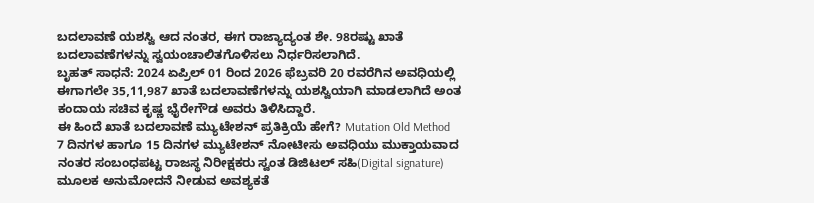ಬದಲಾವಣೆ ಯಶಸ್ವಿ ಆದ ನಂತರ, ಈಗ ರಾಜ್ಯಾದ್ಯಂತ ಶೇ. 98ರಷ್ಟು ಖಾತೆ ಬದಲಾವಣೆಗಳನ್ನು ಸ್ವಯಂಚಾಲಿತಗೊಳಿಸಲು ನಿರ್ಧರಿಸಲಾಗಿದೆ.
ಬೃಹತ್ ಸಾಧನೆ: 2024 ಏಪ್ರಿಲ್ 01 ರಿಂದ 2026 ಫೆಬ್ರವರಿ 20 ರವರೆಗಿನ ಅವಧಿಯಲ್ಲಿ ಈಗಾಗಲೇ 35,11,987 ಖಾತೆ ಬದಲಾವಣೆಗಳನ್ನು ಯಶಸ್ವಿಯಾಗಿ ಮಾಡಲಾಗಿದೆ ಅಂತ ಕಂದಾಯ ಸಚಿವ ಕೃಷ್ಣ ಭೈರೇಗೌಡ ಅವರು ತಿಳಿಸಿದ್ದಾರೆ.
ಈ ಹಿಂದೆ ಖಾತೆ ಬದಲಾವಣೆ ಮ್ಯುಟೇಶನ್ ಪ್ರತಿಕ್ರಿಯೆ ಹೇಗೆ? Mutation Old Method
7 ದಿನಗಳ ಹಾಗೂ 15 ದಿನಗಳ ಮ್ಯುಟೇಶನ್ ನೋಟೀಸು ಅವಧಿಯು ಮುಕ್ತಾಯವಾದ ನಂತರ ಸಂಬಂಧಪಟ್ಟ ರಾಜಸ್ಥ ನಿರೀಕ್ಷಕರು ಸ್ವಂತ ಡಿಜಿಟಲ್ ಸಹಿ(Digital signature) ಮೂಲಕ ಅನುಮೋದನೆ ನೀಡುವ ಅವಶ್ಯಕತೆ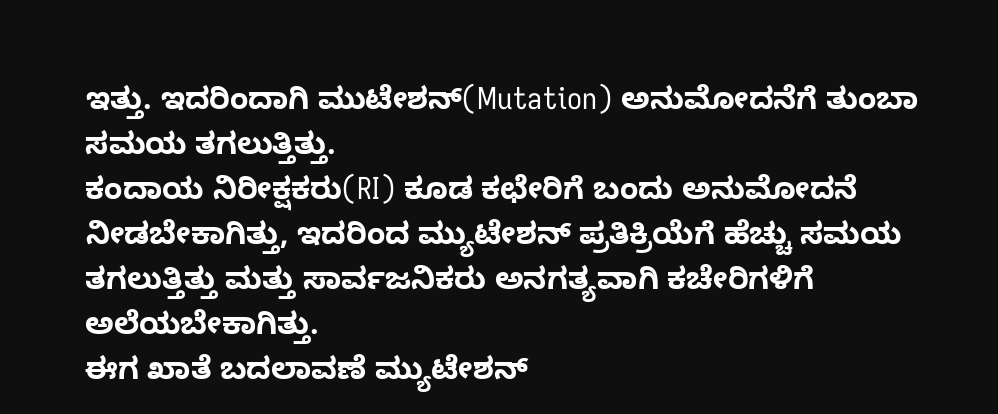ಇತ್ತು. ಇದರಿಂದಾಗಿ ಮುಟೇಶನ್(Mutation) ಅನುಮೋದನೆಗೆ ತುಂಬಾ ಸಮಯ ತಗಲುತ್ತಿತ್ತು.
ಕಂದಾಯ ನಿರೀಕ್ಷಕರು(RI) ಕೂಡ ಕಛೇರಿಗೆ ಬಂದು ಅನುಮೋದನೆ ನೀಡಬೇಕಾಗಿತ್ತು, ಇದರಿಂದ ಮ್ಯುಟೇಶನ್ ಪ್ರತಿಕ್ರಿಯೆಗೆ ಹೆಚ್ಚು ಸಮಯ ತಗಲುತ್ತಿತ್ತು ಮತ್ತು ಸಾರ್ವಜನಿಕರು ಅನಗತ್ಯವಾಗಿ ಕಚೇರಿಗಳಿಗೆ ಅಲೆಯಬೇಕಾಗಿತ್ತು.
ಈಗ ಖಾತೆ ಬದಲಾವಣೆ ಮ್ಯುಟೇಶನ್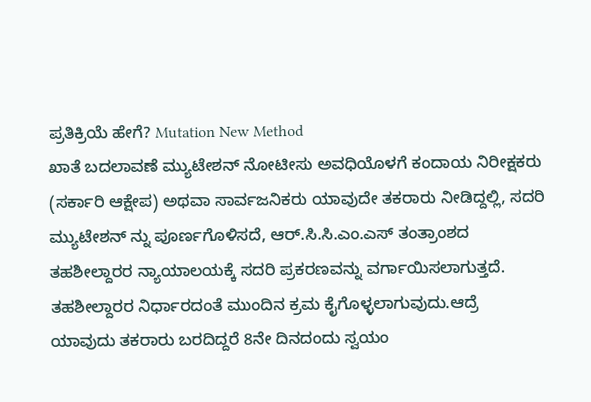ಪ್ರತಿಕ್ರಿಯೆ ಹೇಗೆ? Mutation New Method
ಖಾತೆ ಬದಲಾವಣೆ ಮ್ಯುಟೇಶನ್ ನೋಟೀಸು ಅವಧಿಯೊಳಗೆ ಕಂದಾಯ ನಿರೀಕ್ಷಕರು (ಸರ್ಕಾರಿ ಆಕ್ಷೇಪ) ಅಥವಾ ಸಾರ್ವಜನಿಕರು ಯಾವುದೇ ತಕರಾರು ನೀಡಿದ್ದಲ್ಲಿ, ಸದರಿ ಮ್ಯುಟೇಶನ್ ನ್ನು ಪೂರ್ಣಗೊಳಿಸದೆ, ಆರ್.ಸಿ.ಸಿ.ಎಂ.ಎಸ್ ತಂತ್ರಾಂಶದ ತಹಶೀಲ್ದಾರರ ನ್ಯಾಯಾಲಯಕ್ಕೆ ಸದರಿ ಪ್ರಕರಣವನ್ನು ವರ್ಗಾಯಿಸಲಾಗುತ್ತದೆ.
ತಹಶೀಲ್ದಾರರ ನಿರ್ಧಾರದಂತೆ ಮುಂದಿನ ಕ್ರಮ ಕೈಗೊಳ್ಳಲಾಗುವುದು.ಆದ್ರೆ ಯಾವುದು ತಕರಾರು ಬರದಿದ್ದರೆ 8ನೇ ದಿನದಂದು ಸ್ವಯಂ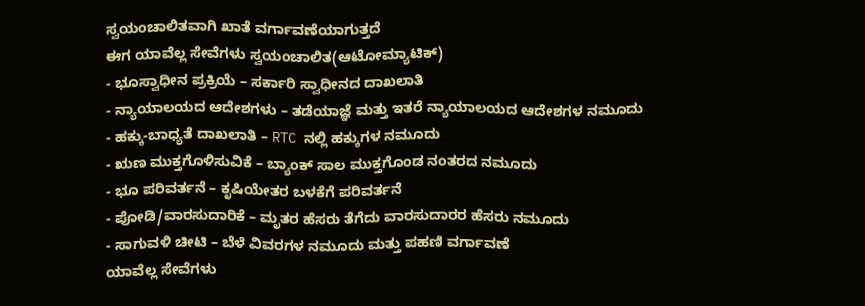ಸ್ವಯಂಚಾಲಿತವಾಗಿ ಖಾತೆ ವರ್ಗಾವಣೆಯಾಗುತ್ತದೆ
ಈಗ ಯಾವೆಲ್ಲ ಸೇವೆಗಳು ಸ್ವಯಂಚಾಲಿತ(ಆಟೋಮ್ಯಾಟಿಕ್)
- ಭೂಸ್ವಾಧೀನ ಪ್ರಕ್ರಿಯೆ – ಸರ್ಕಾರಿ ಸ್ವಾಧೀನದ ದಾಖಲಾತಿ
- ನ್ಯಾಯಾಲಯದ ಆದೇಶಗಳು – ತಡೆಯಾಜ್ಞೆ ಮತ್ತು ಇತರೆ ನ್ಯಾಯಾಲಯದ ಆದೇಶಗಳ ನಮೂದು
- ಹಕ್ಕು-ಬಾಧ್ಯತೆ ದಾಖಲಾತಿ – RTC ನಲ್ಲಿ ಹಕ್ಕುಗಳ ನಮೂದು
- ಋಣ ಮುಕ್ತಗೊಳಿಸುವಿಕೆ – ಬ್ಯಾಂಕ್ ಸಾಲ ಮುಕ್ತಗೊಂಡ ನಂತರದ ನಮೂದು
- ಭೂ ಪರಿವರ್ತನೆ – ಕೃಷಿಯೇತರ ಬಳಕೆಗೆ ಪರಿವರ್ತನೆ
- ಪೋಡಿ/ವಾರಸುದಾರಿಕೆ – ಮೃತರ ಹೆಸರು ತೆಗೆದು ವಾರಸುದಾರರ ಹೆಸರು ನಮೂದು
- ಸಾಗುವಳಿ ಚೀಟಿ – ಬೆಳೆ ವಿವರಗಳ ನಮೂದು ಮತ್ತು ಪಹಣಿ ವರ್ಗಾವಣೆ
ಯಾವೆಲ್ಲ ಸೇವೆಗಳು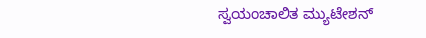ಸ್ವಯಂಚಾಲಿತ ಮ್ಯುಟೇಶನ್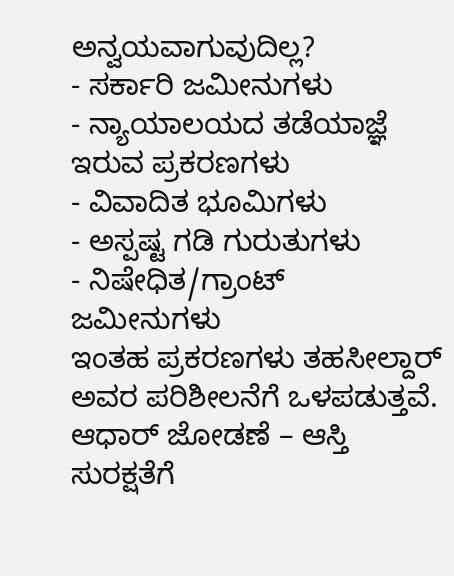ಅನ್ವಯವಾಗುವುದಿಲ್ಲ?
- ಸರ್ಕಾರಿ ಜಮೀನುಗಳು
- ನ್ಯಾಯಾಲಯದ ತಡೆಯಾಜ್ಞೆ ಇರುವ ಪ್ರಕರಣಗಳು
- ವಿವಾದಿತ ಭೂಮಿಗಳು
- ಅಸ್ಪಷ್ಟ ಗಡಿ ಗುರುತುಗಳು
- ನಿಷೇಧಿತ/ಗ್ರಾಂಟ್ ಜಮೀನುಗಳು
ಇಂತಹ ಪ್ರಕರಣಗಳು ತಹಸೀಲ್ದಾರ್ ಅವರ ಪರಿಶೀಲನೆಗೆ ಒಳಪಡುತ್ತವೆ.
ಆಧಾರ್ ಜೋಡಣೆ – ಆಸ್ತಿ ಸುರಕ್ಷತೆಗೆ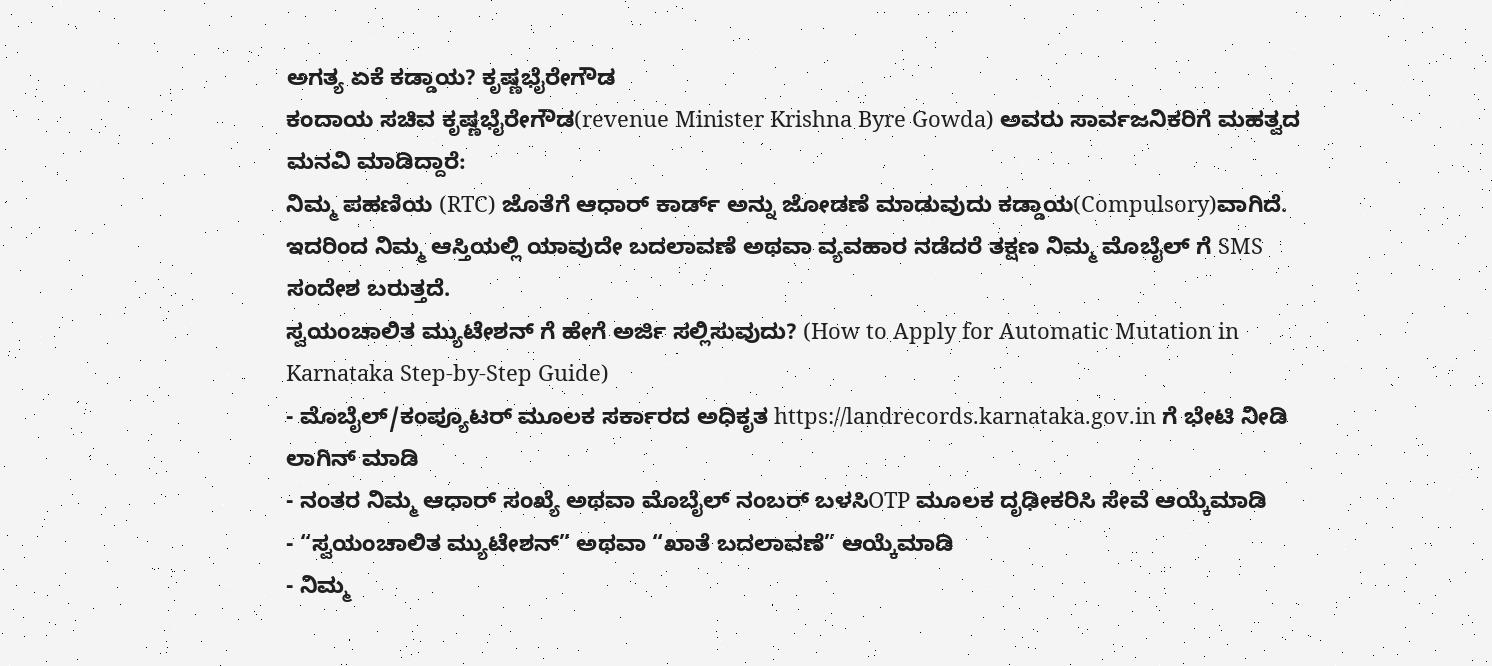ಅಗತ್ಯ ಏಕೆ ಕಡ್ಡಾಯ? ಕೃಷ್ಣಭೈರೇಗೌಡ
ಕಂದಾಯ ಸಚಿವ ಕೃಷ್ಣಭೈರೇಗೌಡ(revenue Minister Krishna Byre Gowda) ಅವರು ಸಾರ್ವಜನಿಕರಿಗೆ ಮಹತ್ವದ ಮನವಿ ಮಾಡಿದ್ದಾರೆ:
ನಿಮ್ಮ ಪಹಣಿಯ (RTC) ಜೊತೆಗೆ ಆಧಾರ್ ಕಾರ್ಡ್ ಅನ್ನು ಜೋಡಣೆ ಮಾಡುವುದು ಕಡ್ಡಾಯ(Compulsory)ವಾಗಿದೆ. ಇದರಿಂದ ನಿಮ್ಮ ಆಸ್ತಿಯಲ್ಲಿ ಯಾವುದೇ ಬದಲಾವಣೆ ಅಥವಾ ವ್ಯವಹಾರ ನಡೆದರೆ ತಕ್ಷಣ ನಿಮ್ಮ ಮೊಬೈಲ್ ಗೆ SMS ಸಂದೇಶ ಬರುತ್ತದೆ.
ಸ್ವಯಂಚಾಲಿತ ಮ್ಯುಟೇಶನ್ ಗೆ ಹೇಗೆ ಅರ್ಜಿ ಸಲ್ಲಿಸುವುದು? (How to Apply for Automatic Mutation in Karnataka Step-by-Step Guide)
- ಮೊಬೈಲ್/ಕಂಪ್ಯೂಟರ್ ಮೂಲಕ ಸರ್ಕಾರದ ಅಧಿಕೃತ https://landrecords.karnataka.gov.in ಗೆ ಭೇಟಿ ನೀಡಿ ಲಾಗಿನ್ ಮಾಡಿ
- ನಂತರ ನಿಮ್ಮ ಆಧಾರ್ ಸಂಖ್ಯೆ ಅಥವಾ ಮೊಬೈಲ್ ನಂಬರ್ ಬಳಸಿOTP ಮೂಲಕ ದೃಢೀಕರಿಸಿ ಸೇವೆ ಆಯ್ಕೆಮಾಡಿ
- “ಸ್ವಯಂಚಾಲಿತ ಮ್ಯುಟೇಶನ್” ಅಥವಾ “ಖಾತೆ ಬದಲಾವಣೆ” ಆಯ್ಕೆಮಾಡಿ
- ನಿಮ್ಮ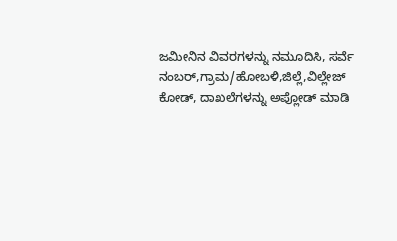ಜಮೀನಿನ ವಿವರಗಳನ್ನು ನಮೂದಿಸಿ, ಸರ್ವೆ ನಂಬರ್,ಗ್ರಾಮ/ಹೋಬಳಿ,ಜಿಲ್ಲೆ,ವಿಲ್ಲೇಜ್ ಕೋಡ್, ದಾಖಲೆಗಳನ್ನು ಅಪ್ಲೋಡ್ ಮಾಡಿ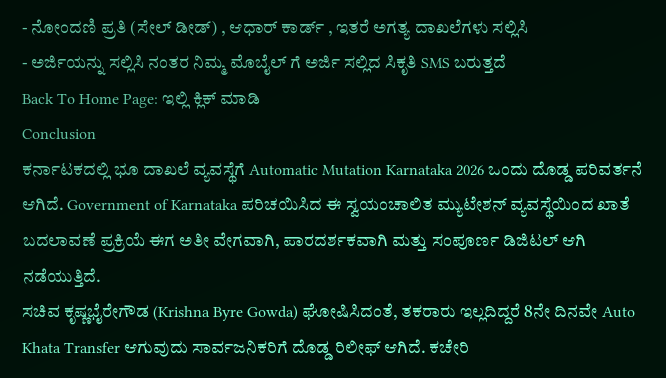- ನೋಂದಣಿ ಪ್ರತಿ (ಸೇಲ್ ಡೀಡ್) , ಆಧಾರ್ ಕಾರ್ಡ್ , ಇತರೆ ಅಗತ್ಯ ದಾಖಲೆಗಳು ಸಲ್ಲಿಸಿ
- ಅರ್ಜಿಯನ್ನು ಸಲ್ಲಿಸಿ ನಂತರ ನಿಮ್ಮ ಮೊಬೈಲ್ ಗೆ ಅರ್ಜಿ ಸಲ್ಲಿದ ಸಿಕೃತಿ SMS ಬರುತ್ತದೆ
Back To Home Page: ಇಲ್ಲಿ ಕ್ಲಿಕ್ ಮಾಡಿ
Conclusion
ಕರ್ನಾಟಕದಲ್ಲಿ ಭೂ ದಾಖಲೆ ವ್ಯವಸ್ಥೆಗೆ Automatic Mutation Karnataka 2026 ಒಂದು ದೊಡ್ಡ ಪರಿವರ್ತನೆ ಆಗಿದೆ. Government of Karnataka ಪರಿಚಯಿಸಿದ ಈ ಸ್ವಯಂಚಾಲಿತ ಮ್ಯುಟೇಶನ್ ವ್ಯವಸ್ಥೆಯಿಂದ ಖಾತೆ ಬದಲಾವಣೆ ಪ್ರಕ್ರಿಯೆ ಈಗ ಅತೀ ವೇಗವಾಗಿ, ಪಾರದರ್ಶಕವಾಗಿ ಮತ್ತು ಸಂಪೂರ್ಣ ಡಿಜಿಟಲ್ ಆಗಿ ನಡೆಯುತ್ತಿದೆ.
ಸಚಿವ ಕೃಷ್ಣಭೈರೇಗೌಡ (Krishna Byre Gowda) ಘೋಷಿಸಿದಂತೆ, ತಕರಾರು ಇಲ್ಲದಿದ್ದರೆ 8ನೇ ದಿನವೇ Auto Khata Transfer ಆಗುವುದು ಸಾರ್ವಜನಿಕರಿಗೆ ದೊಡ್ಡ ರಿಲೀಫ್ ಆಗಿದೆ. ಕಚೇರಿ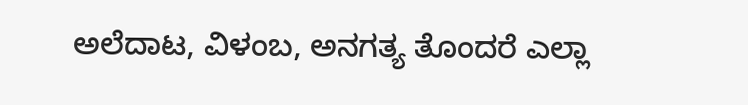ಅಲೆದಾಟ, ವಿಳಂಬ, ಅನಗತ್ಯ ತೊಂದರೆ ಎಲ್ಲಾ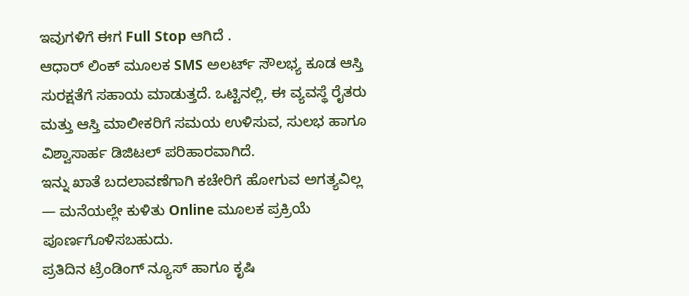ಇವುಗಳಿಗೆ ಈಗ Full Stop ಆಗಿದೆ .
ಆಧಾರ್ ಲಿಂಕ್ ಮೂಲಕ SMS ಅಲರ್ಟ್ ಸೌಲಭ್ಯ ಕೂಡ ಆಸ್ತಿ ಸುರಕ್ಷತೆಗೆ ಸಹಾಯ ಮಾಡುತ್ತದೆ. ಒಟ್ಟಿನಲ್ಲಿ, ಈ ವ್ಯವಸ್ಥೆ ರೈತರು ಮತ್ತು ಆಸ್ತಿ ಮಾಲೀಕರಿಗೆ ಸಮಯ ಉಳಿಸುವ, ಸುಲಭ ಹಾಗೂ ವಿಶ್ವಾಸಾರ್ಹ ಡಿಜಿಟಲ್ ಪರಿಹಾರವಾಗಿದೆ.
ಇನ್ನು ಖಾತೆ ಬದಲಾವಣೆಗಾಗಿ ಕಚೇರಿಗೆ ಹೋಗುವ ಅಗತ್ಯವಿಲ್ಲ — ಮನೆಯಲ್ಲೇ ಕುಳಿತು Online ಮೂಲಕ ಪ್ರಕ್ರಿಯೆ ಪೂರ್ಣಗೊಳಿಸಬಹುದು.
ಪ್ರತಿದಿನ ಟ್ರೆಂಡಿಂಗ್ ನ್ಯೂಸ್ ಹಾಗೂ ಕೃಷಿ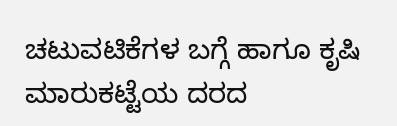ಚಟುವಟಿಕೆಗಳ ಬಗ್ಗೆ ಹಾಗೂ ಕೃಷಿ ಮಾರುಕಟ್ಟೆಯ ದರದ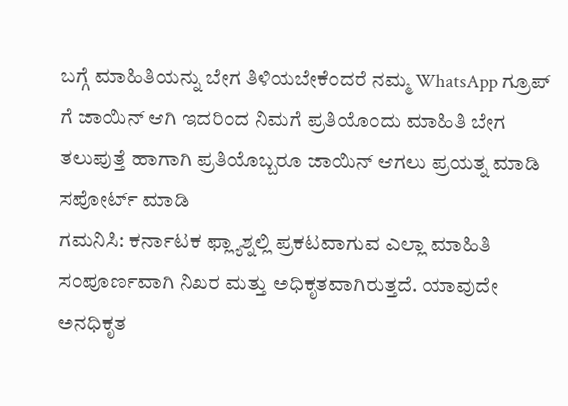ಬಗ್ಗೆ ಮಾಹಿತಿಯನ್ನು ಬೇಗ ತಿಳಿಯಬೇಕೆಂದರೆ ನಮ್ಮ WhatsApp ಗ್ರೂಪ್ ಗೆ ಜಾಯಿನ್ ಆಗಿ ಇದರಿಂದ ನಿಮಗೆ ಪ್ರತಿಯೊಂದು ಮಾಹಿತಿ ಬೇಗ ತಲುಪುತ್ತೆ ಹಾಗಾಗಿ ಪ್ರತಿಯೊಬ್ಬರೂ ಜಾಯಿನ್ ಆಗಲು ಪ್ರಯತ್ನ ಮಾಡಿ ಸಪೋರ್ಟ್ ಮಾಡಿ
ಗಮನಿಸಿ: ಕರ್ನಾಟಕ ಫ್ಲ್ಯಾಶ್ನಲ್ಲಿ ಪ್ರಕಟವಾಗುವ ಎಲ್ಲಾ ಮಾಹಿತಿ ಸಂಪೂರ್ಣವಾಗಿ ನಿಖರ ಮತ್ತು ಅಧಿಕೃತವಾಗಿರುತ್ತದೆ. ಯಾವುದೇ ಅನಧಿಕೃತ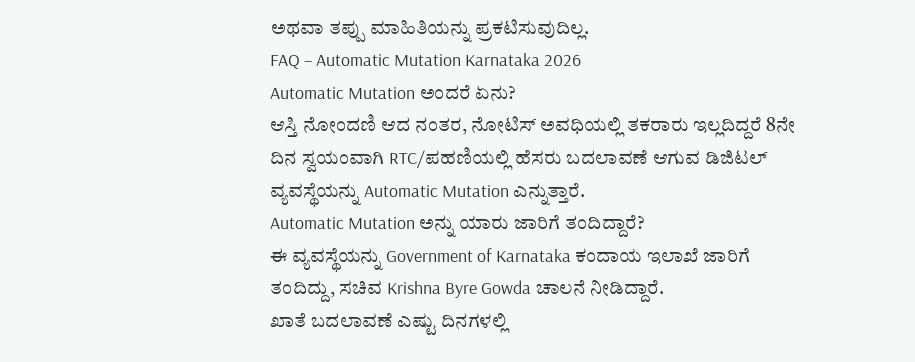ಅಥವಾ ತಪ್ಪು ಮಾಹಿತಿಯನ್ನು ಪ್ರಕಟಿಸುವುದಿಲ್ಲ.
FAQ – Automatic Mutation Karnataka 2026
Automatic Mutation ಅಂದರೆ ಏನು?
ಆಸ್ತಿ ನೋಂದಣಿ ಆದ ನಂತರ, ನೋಟಿಸ್ ಅವಧಿಯಲ್ಲಿ ತಕರಾರು ಇಲ್ಲದಿದ್ದರೆ 8ನೇ ದಿನ ಸ್ವಯಂವಾಗಿ RTC/ಪಹಣಿಯಲ್ಲಿ ಹೆಸರು ಬದಲಾವಣೆ ಆಗುವ ಡಿಜಿಟಲ್ ವ್ಯವಸ್ಥೆಯನ್ನು Automatic Mutation ಎನ್ನುತ್ತಾರೆ.
Automatic Mutation ಅನ್ನು ಯಾರು ಜಾರಿಗೆ ತಂದಿದ್ದಾರೆ?
ಈ ವ್ಯವಸ್ಥೆಯನ್ನು Government of Karnataka ಕಂದಾಯ ಇಲಾಖೆ ಜಾರಿಗೆ ತಂದಿದ್ದು, ಸಚಿವ Krishna Byre Gowda ಚಾಲನೆ ನೀಡಿದ್ದಾರೆ.
ಖಾತೆ ಬದಲಾವಣೆ ಎಷ್ಟು ದಿನಗಳಲ್ಲಿ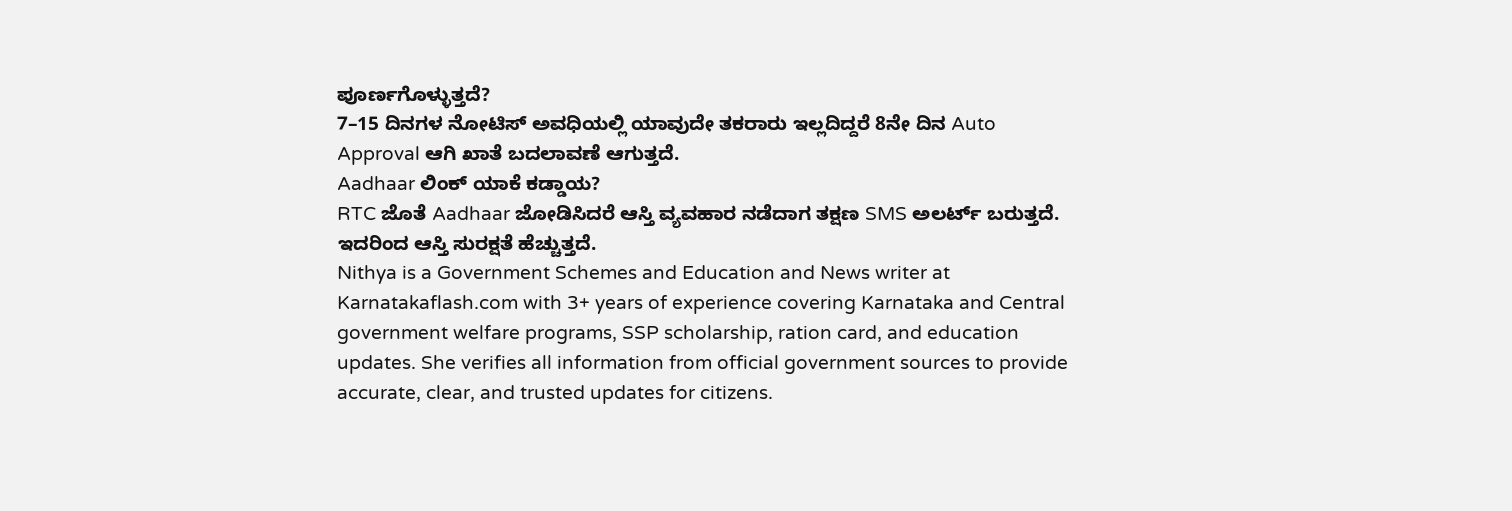ಪೂರ್ಣಗೊಳ್ಳುತ್ತದೆ?
7–15 ದಿನಗಳ ನೋಟಿಸ್ ಅವಧಿಯಲ್ಲಿ ಯಾವುದೇ ತಕರಾರು ಇಲ್ಲದಿದ್ದರೆ 8ನೇ ದಿನ Auto Approval ಆಗಿ ಖಾತೆ ಬದಲಾವಣೆ ಆಗುತ್ತದೆ.
Aadhaar ಲಿಂಕ್ ಯಾಕೆ ಕಡ್ಡಾಯ?
RTC ಜೊತೆ Aadhaar ಜೋಡಿಸಿದರೆ ಆಸ್ತಿ ವ್ಯವಹಾರ ನಡೆದಾಗ ತಕ್ಷಣ SMS ಅಲರ್ಟ್ ಬರುತ್ತದೆ. ಇದರಿಂದ ಆಸ್ತಿ ಸುರಕ್ಷತೆ ಹೆಚ್ಚುತ್ತದೆ.
Nithya is a Government Schemes and Education and News writer at Karnatakaflash.com with 3+ years of experience covering Karnataka and Central government welfare programs, SSP scholarship, ration card, and education updates. She verifies all information from official government sources to provide accurate, clear, and trusted updates for citizens.